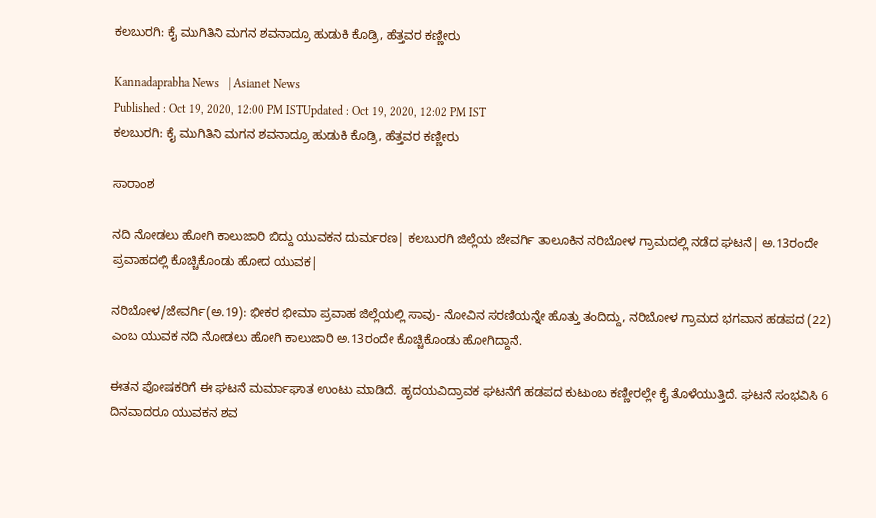ಕಲಬುರಗಿ: ಕೈ ಮುಗಿತಿನಿ ಮಗನ ಶವನಾದ್ರೂ ಹುಡುಕಿ ಕೊಡ್ರಿ, ಹೆತ್ತವರ ಕಣ್ಣೀರು

Kannadaprabha News   | Asianet News
Published : Oct 19, 2020, 12:00 PM ISTUpdated : Oct 19, 2020, 12:02 PM IST
ಕಲಬುರಗಿ: ಕೈ ಮುಗಿತಿನಿ ಮಗನ ಶವನಾದ್ರೂ ಹುಡುಕಿ ಕೊಡ್ರಿ, ಹೆತ್ತವರ ಕಣ್ಣೀರು

ಸಾರಾಂಶ

ನದಿ ನೋಡಲು ಹೋಗಿ ಕಾಲುಜಾರಿ ಬಿದ್ದು ಯುವಕನ ದುರ್ಮರಣ| ಕಲಬುರಗಿ ಜಿಲ್ಲೆಯ ಜೇವರ್ಗಿ ತಾಲೂಕಿನ ನರಿಬೋಳ ಗ್ರಾಮದಲ್ಲಿ ನಡೆದ ಘಟನೆ| ಅ.13ರಂದೇ ಪ್ರವಾಹದಲ್ಲಿ ಕೊಚ್ಚಿಕೊಂಡು ಹೋದ ಯುವಕ|

ನರಿಬೋಳ/ಜೇವರ್ಗಿ(ಅ.19): ಭೀಕರ ಭೀಮಾ ಪ್ರವಾಹ ಜಿಲ್ಲೆಯಲ್ಲಿ ಸಾವು- ನೋವಿನ ಸರಣಿಯನ್ನೇ ಹೊತ್ತು ತಂದಿದ್ದು, ನರಿಬೋಳ ಗ್ರಾಮದ ಭಗವಾನ ಹಡಪದ (22) ಎಂಬ ಯುವಕ ನದಿ ನೋಡಲು ಹೋಗಿ ಕಾಲುಜಾರಿ ಅ.13ರಂದೇ ಕೊಚ್ಚಿಕೊಂಡು ಹೋಗಿದ್ದಾನೆ.

ಈತನ ಪೋಷಕರಿಗೆ ಈ ಘಟನೆ ಮರ್ಮಾಘಾತ ಉಂಟು ಮಾಡಿದೆ. ಹೃದಯವಿದ್ರಾವಕ ಘಟನೆಗೆ ಹಡಪದ ಕುಟುಂಬ ಕಣ್ಣೀರಲ್ಲೇ ಕೈ ತೊಳೆಯುತ್ತಿದೆ. ಘಟನೆ ಸಂಭವಿಸಿ 6 ದಿನವಾದರೂ ಯುವಕನ ಶವ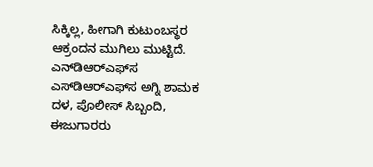ಸಿಕ್ಕಿಲ್ಲ, ಹೀಗಾಗಿ ಕುಟುಂಬಸ್ಥರ ಆಕ್ರಂದನ ಮುಗಿಲು ಮುಟ್ಟಿದೆ. ಎನ್‌ಡಿಆರ್‌ಎಫ್‌ಸ ಎಸ್‌ಡಿಆರ್‌ಎಫ್‌ಸ ಅಗ್ನಿ ಶಾಮಕ ದಳ, ಪೊಲೀಸ್‌ ಸಿಬ್ಬಂದಿ, ಈಜುಗಾರರು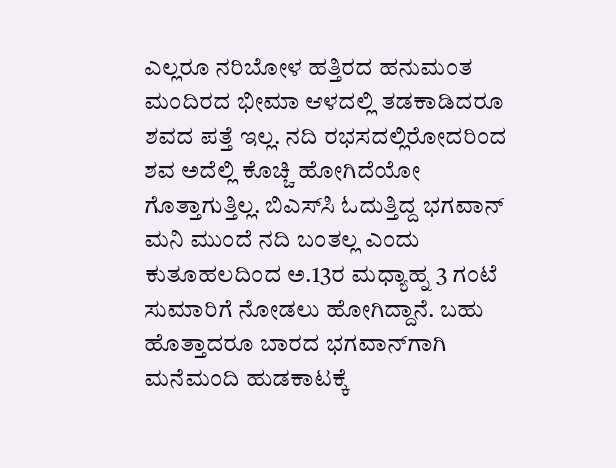ಎಲ್ಲರೂ ನರಿಬೋಳ ಹತ್ತಿರದ ಹನುಮಂತ ಮಂದಿರದ ಭೀಮಾ ಆಳದಲ್ಲಿ ತಡಕಾಡಿದರೂ ಶವದ ಪತ್ತೆ ಇಲ್ಲ. ನದಿ ರಭಸದಲ್ಲಿರೋದರಿಂದ ಶವ ಅದೆಲ್ಲಿ ಕೊಚ್ಚಿ ಹೋಗಿದೆಯೋ ಗೊತ್ತಾಗುತ್ತಿಲ್ಲ. ಬಿಎಸ್‌ಸಿ ಓದುತ್ತಿದ್ದ ಭಗವಾನ್‌ ಮನಿ ಮುಂದೆ ನದಿ ಬಂತಲ್ಲ ಎಂದು ಕುತೂಹಲದಿಂದ ಅ.13ರ ಮಧ್ಯಾಹ್ನ 3 ಗಂಟೆ ಸುಮಾರಿಗೆ ನೋಡಲು ಹೋಗಿದ್ದಾನೆ. ಬಹು ಹೊತ್ತಾದರೂ ಬಾರದ ಭಗವಾನ್‌ಗಾಗಿ ಮನೆಮಂದಿ ಹುಡಕಾಟಕ್ಕೆ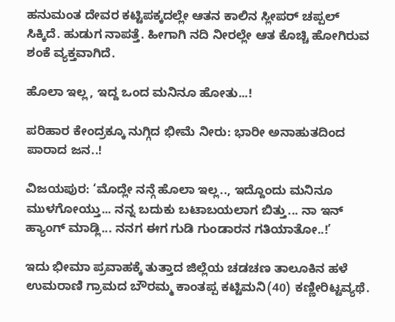ಹನುಮಂತ ದೇವರ ಕಟ್ಟಿಪಕ್ಕದಲ್ಲೇ ಆತನ ಕಾಲಿನ ಸ್ಲೀಪರ್‌ ಚಪ್ಪಲ್‌ ಸಿಕ್ಕಿದೆ. ಹುಡುಗ ನಾಪತ್ತೆ. ಹೀಗಾಗಿ ನದಿ ನೀರಲ್ಲೇ ಆತ ಕೊಚ್ಚಿ ಹೋಗಿರುವ ಶಂಕೆ ವ್ಯಕ್ತವಾಗಿದೆ.

ಹೊಲಾ ಇಲ್ಲ, ಇದ್ದ ಒಂದ ಮನಿನೂ ಹೋತು...!

ಪರಿಹಾರ ಕೇಂದ್ರಕ್ಕೂ ನುಗ್ಗಿದ ಭೀಮೆ ನೀರು: ಭಾರೀ ಅನಾಹುತದಿಂದ ಪಾರಾದ ಜನ..!

ವಿಜಯಪುರ: ‘ಮೊದ್ಲೇ ನನ್ಗೆ ಹೊಲಾ ಇಲ್ಲ.., ಇದ್ದೊಂದು ಮನಿನೂ ಮುಳಗೋಯ್ತು... ನನ್ನ ಬದುಕು ಬಟಾಬಯಲಾಗ ಬಿತ್ತು... ನಾ ಇನ್‌ ಹ್ಯಾಂಗ್‌ ಮಾಡ್ಲಿ... ನನಗ ಈಗ ಗುಡಿ ಗುಂಡಾರನ ಗತಿಯಾತೋ..!’

ಇದು ಭೀಮಾ ಪ್ರವಾಹಕ್ಕೆ ತುತ್ತಾದ ಜಿಲ್ಲೆಯ ಚಡಚಣ ತಾಲೂಕಿನ ಹಳೆ ಉಮರಾಣಿ ಗ್ರಾಮದ ಬೌರಮ್ಮ ಕಾಂತಪ್ಪ ಕಟ್ಟಿಮನಿ(40) ಕಣ್ಣೀರಿಟ್ಟವ್ಯಥೆ.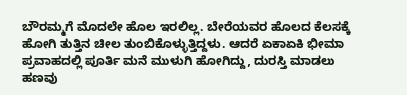ಬೌರಮ್ಮಗೆ ಮೊದಲೇ ಹೊಲ ಇರಲಿಲ್ಲ. ಬೇರೆಯವರ ಹೊಲದ ಕೆಲಸಕ್ಕೆ ಹೋಗಿ ತುತ್ತಿನ ಚೀಲ ತುಂಬಿಕೊಳ್ಳುತ್ತಿದ್ದಳು. ಆದರೆ ಏಕಾಏಕಿ ಭೀಮಾ ಪ್ರವಾಹದಲ್ಲಿ ಪೂರ್ತಿ ಮನೆ ಮುಳುಗಿ ಹೋಗಿದ್ದು, ದುರಸ್ತಿ ಮಾಡಲು ಹಣವು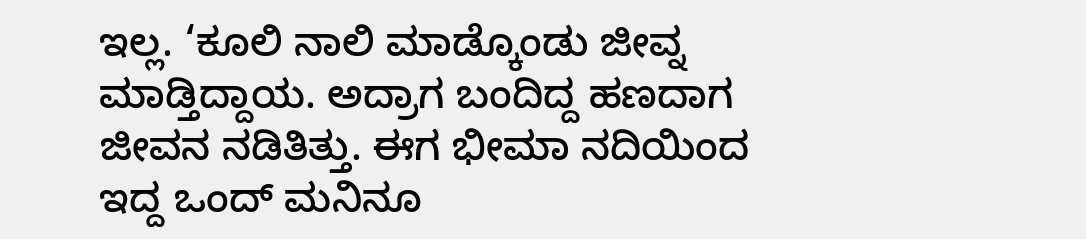ಇಲ್ಲ. ‘ಕೂಲಿ ನಾಲಿ ಮಾಡ್ಕೊಂಡು ಜೀವ್ನ ಮಾಡ್ತಿದ್ದಾಯ. ಅದ್ರಾಗ ಬಂದಿದ್ದ ಹಣದಾಗ ಜೀವನ ನಡಿತಿತ್ತು. ಈಗ ಭೀಮಾ ನದಿಯಿಂದ ಇದ್ದ ಒಂದ್‌ ಮನಿನೂ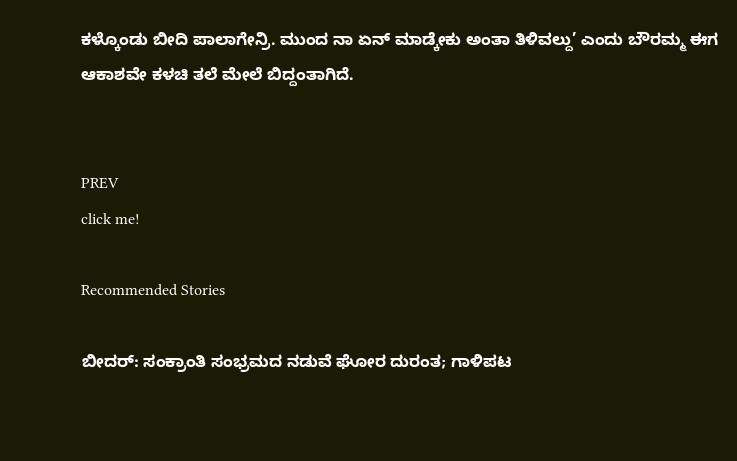ಕಳ್ಕೊಂಡು ಬೀದಿ ಪಾಲಾಗೇನ್ರಿ. ಮುಂದ ನಾ ಏನ್‌ ಮಾಡ್ಕೇಕು ಅಂತಾ ತಿಳಿವಲ್ದು’ ಎಂದು ಬೌರಮ್ಮ ಈಗ ಆಕಾಶವೇ ಕಳಚಿ ತಲೆ ಮೇಲೆ ಬಿದ್ದಂತಾಗಿದೆ.


PREV
click me!

Recommended Stories

ಬೀದರ್: ಸಂಕ್ರಾಂತಿ ಸಂಭ್ರಮದ ನಡುವೆ ಘೋರ ದುರಂತ; ಗಾಳಿಪಟ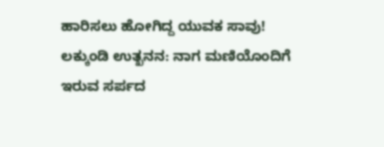ಹಾರಿಸಲು ಹೋಗಿದ್ದ ಯುವಕ ಸಾವು!
ಲಕ್ಕುಂಡಿ ಉತ್ಖನನ: ನಾಗ ಮಣಿಯೊಂದಿಗೆ ಇರುವ ಸರ್ಪದ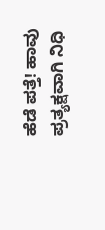ಹೆಡೆ ಪತ್ತೆ! ಹಾವು ಪ್ರತ್ಯಕ್ಷವಾಗಿ ನಿಧಿ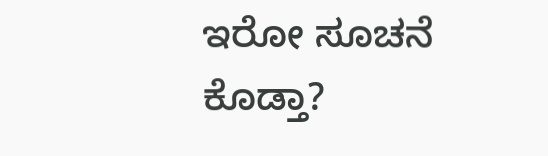ಇರೋ ಸೂಚನೆ ಕೊಡ್ತಾ?